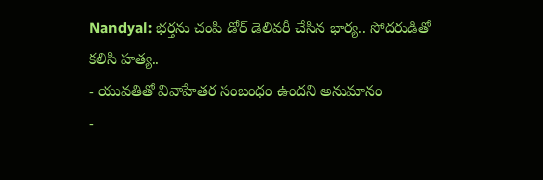Nandyal: భర్తను చంపి డోర్ డెలివరీ చేసిన భార్య.. సోదరుడితో కలిసి హత్య..
- యువతితో వివాహేతర సంబంధం ఉందని అనుమానం
-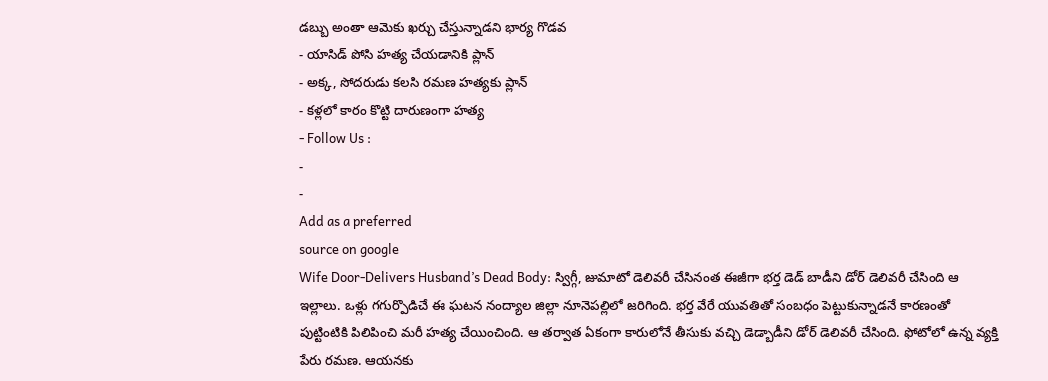డబ్బు అంతా ఆమెకు ఖర్చు చేస్తున్నాడని భార్య గొడవ
- యాసిడ్ పోసి హత్య చేయడానికి ప్లాన్
- అక్క, సోదరుడు కలసి రమణ హత్యకు ప్లాన్
- కళ్లలో కారం కొట్టి దారుణంగా హత్య
- Follow Us :
-
-
Add as a preferred
source on google
Wife Door-Delivers Husband’s Dead Body: స్విగ్గీ, జుమాటో డెలివరీ చేసినంత ఈజీగా భర్త డెడ్ బాడీని డోర్ డెలివరీ చేసింది ఆ ఇల్లాలు. ఒళ్లు గగుర్పొడిచే ఈ ఘటన నంద్యాల జిల్లా నూనెపల్లిలో జరిగింది. భర్త వేరే యువతితో సంబధం పెట్టుకున్నాడనే కారణంతో పుట్టింటికి పిలిపించి మరీ హత్య చేయించింది. ఆ తర్వాత ఏకంగా కారులోనే తీసుకు వచ్చి డెడ్బాడీని డోర్ డెలివరీ చేసింది. ఫోటోలో ఉన్న వ్యక్తి పేరు రమణ. ఆయనకు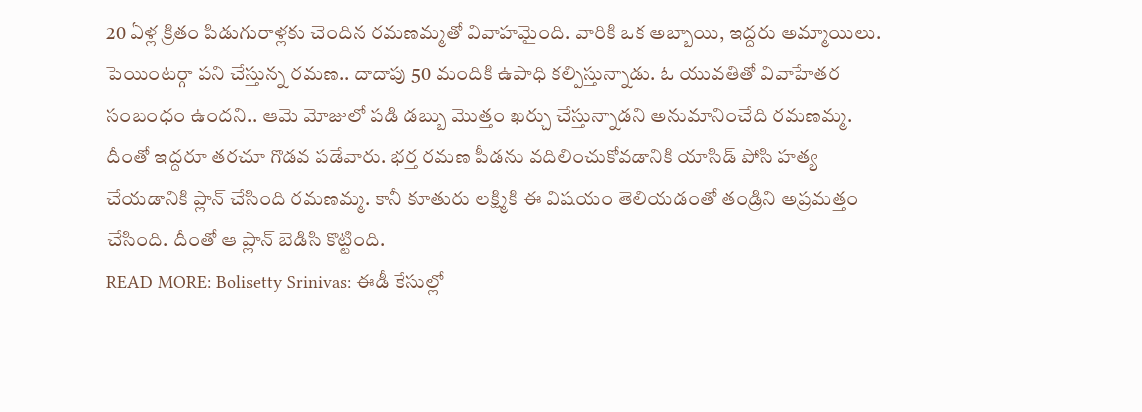20 ఏళ్ల క్రితం పిడుగురాళ్లకు చెందిన రమణమ్మతో వివాహమైంది. వారికి ఒక అబ్బాయి, ఇద్దరు అమ్మాయిలు. పెయింటర్గా పని చేస్తున్న రమణ.. దాదాపు 50 మందికి ఉపాధి కల్పిస్తున్నాడు. ఓ యువతితో వివాహేతర సంబంధం ఉందని.. ఆమె మోజులో పడి డబ్బు మొత్తం ఖర్చు చేస్తున్నాడని అనుమానించేది రమణమ్మ. దీంతో ఇద్దరూ తరచూ గొడవ పడేవారు. భర్త రమణ పీడను వదిలించుకోవడానికి యాసిడ్ పోసి హత్య చేయడానికి ప్లాన్ చేసింది రమణమ్మ. కానీ కూతురు లక్ష్మికి ఈ విషయం తెలియడంతో తండ్రిని అప్రమత్తం చేసింది. దీంతో ఆ ప్లాన్ బెడిసి కొట్టింది.
READ MORE: Bolisetty Srinivas: ఈడీ కేసుల్లో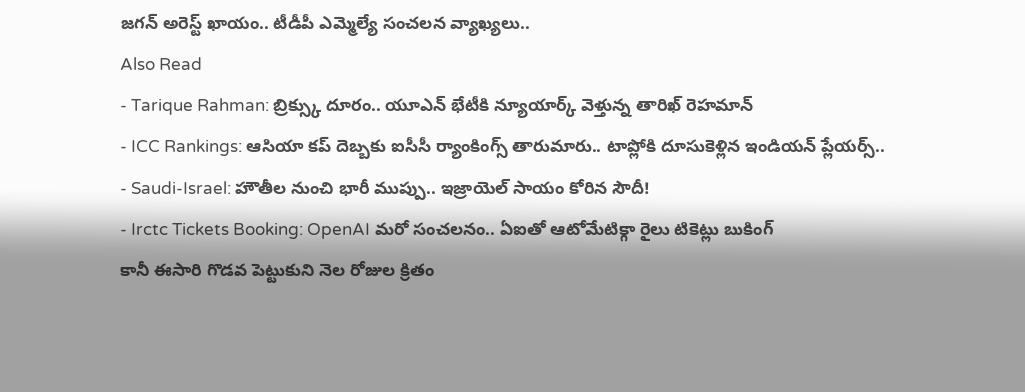జగన్ అరెస్ట్ ఖాయం.. టీడీపీ ఎమ్మెల్యే సంచలన వ్యాఖ్యలు..
Also Read
- Tarique Rahman: బ్రిక్స్కు దూరం.. యూఎన్ భేటీకి న్యూయార్క్ వెళ్తున్న తారిఖ్ రెహమాన్
- ICC Rankings: ఆసియా కప్ దెబ్బకు ఐసీసీ ర్యాంకింగ్స్ తారుమారు.. టాప్లోకి దూసుకెళ్లిన ఇండియన్ ప్లేయర్స్..
- Saudi-Israel: హౌతీల నుంచి భారీ ముప్పు.. ఇజ్రాయెల్ సాయం కోరిన సౌదీ!
- Irctc Tickets Booking: OpenAI మరో సంచలనం.. ఏఐతో ఆటోమేటిక్గా రైలు టికెట్లు బుకింగ్
కానీ ఈసారి గొడవ పెట్టుకుని నెల రోజుల క్రితం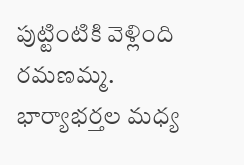పుట్టింటికి వెళ్లింది రమణమ్మ. భార్యాభర్తల మధ్య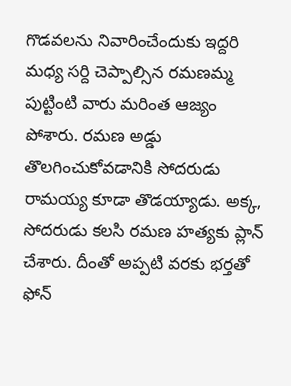గొడవలను నివారించేందుకు ఇద్దరి మధ్య సర్ది చెప్పాల్సిన రమణమ్మ పుట్టింటి వారు మరింత ఆజ్యం పోశారు. రమణ అడ్డు తొలగించుకోవడానికి సోదరుడు రామయ్య కూడా తొడయ్యాడు. అక్క, సోదరుడు కలసి రమణ హత్యకు ప్లాన్ చేశారు. దీంతో అప్పటి వరకు భర్తతో ఫోన్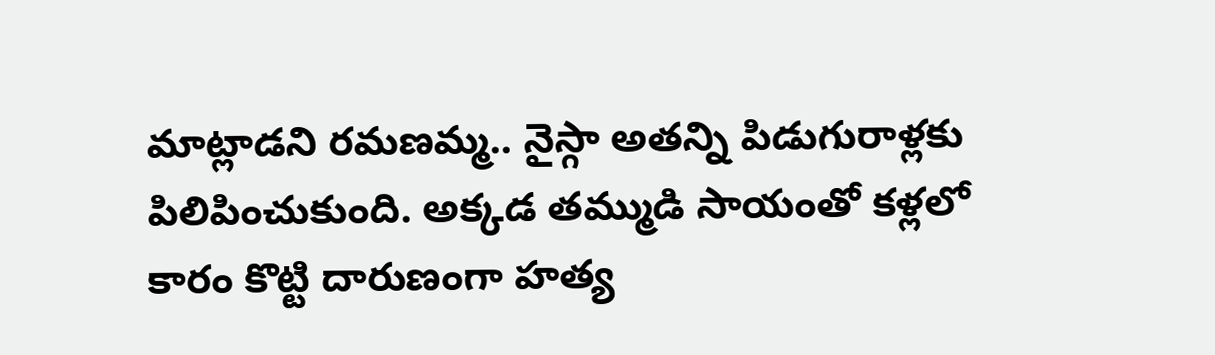మాట్లాడని రమణమ్మ.. నైస్గా అతన్ని పిడుగురాళ్లకు పిలిపించుకుంది. అక్కడ తమ్ముడి సాయంతో కళ్లలో కారం కొట్టి దారుణంగా హత్య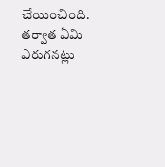చేయించింది. తర్వాత ఏమి ఎరుగనట్లు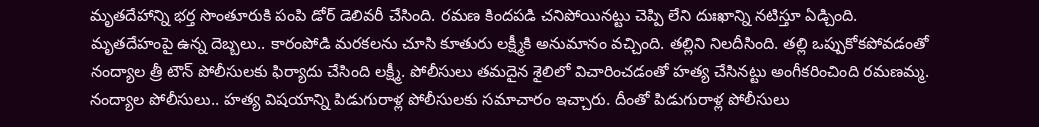మృతదేహాన్ని భర్త సొంతూరుకి పంపి డోర్ డెలివరీ చేసింది. రమణ కిందపడి చనిపోయినట్టు చెప్పి లేని దుఃఖాన్ని నటిస్తూ ఏడ్చింది. మృతదేహంపై ఉన్న దెబ్బలు.. కారంపోడి మరకలను చూసి కూతురు లక్ష్మీకి అనుమానం వచ్చింది. తల్లిని నిలదీసింది. తల్లి ఒప్పుకోకపోవడంతో నంద్యాల త్రీ టౌన్ పోలీసులకు ఫిర్యాదు చేసింది లక్ష్మీ. పోలీసులు తమదైన శైలిలో విచారించడంతో హత్య చేసినట్టు అంగీకరించింది రమణమ్మ. నంద్యాల పోలీసులు.. హత్య విషయాన్ని పిడుగురాళ్ల పోలీసులకు సమాచారం ఇచ్చారు. దీంతో పిడుగురాళ్ల పోలీసులు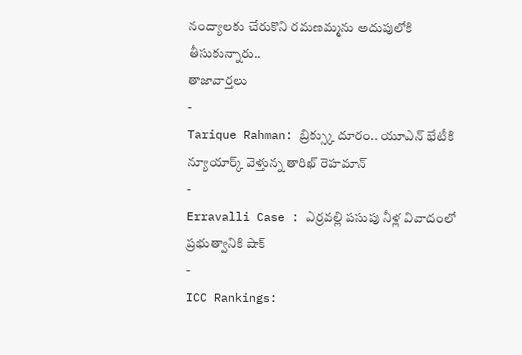నంద్యాలకు చేరుకొని రమణమ్మను అదుపులోకి తీసుకున్నారు..
తాజావార్తలు
-
Tarique Rahman: బ్రిక్స్కు దూరం.. యూఎన్ భేటీకి న్యూయార్క్ వెళ్తున్న తారిఖ్ రెహమాన్
-
Erravalli Case : ఎర్రవల్లి పసుపు నీళ్ల వివాదంలో ప్రభుత్వానికి షాక్
-
ICC Rankings: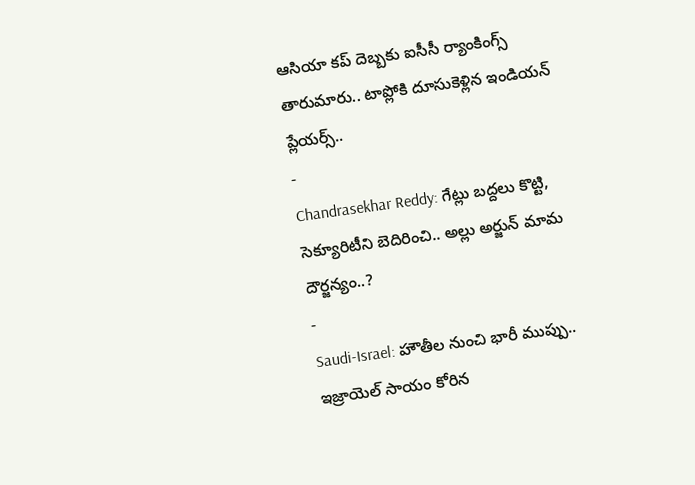ఆసియా కప్ దెబ్బకు ఐసీసీ ర్యాంకింగ్స్ తారుమారు.. టాప్లోకి దూసుకెళ్లిన ఇండియన్ ప్లేయర్స్..
-
Chandrasekhar Reddy: గేట్లు బద్దలు కొట్టి, సెక్యూరిటీని బెదిరించి.. అల్లు అర్జున్ మామ దౌర్జన్యం..?
-
Saudi-Israel: హౌతీల నుంచి భారీ ముప్పు.. ఇజ్రాయెల్ సాయం కోరిన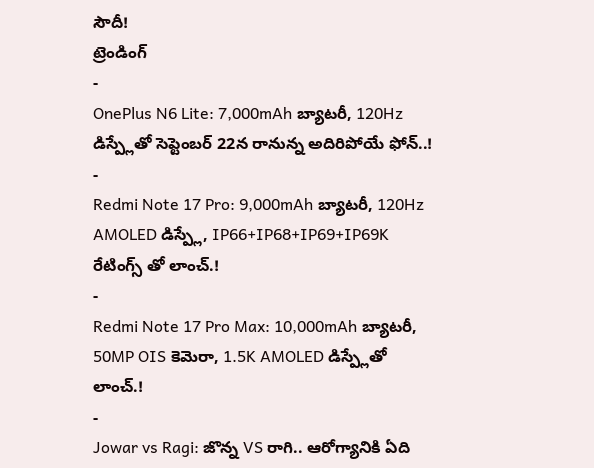సౌదీ!
ట్రెండింగ్
-
OnePlus N6 Lite: 7,000mAh బ్యాటరీ, 120Hz డిస్ప్లేతో సెప్టెంబర్ 22న రానున్న అదిరిపోయే ఫోన్..!
-
Redmi Note 17 Pro: 9,000mAh బ్యాటరీ, 120Hz AMOLED డిస్ప్లే, IP66+IP68+IP69+IP69K రేటింగ్స్ తో లాంచ్.!
-
Redmi Note 17 Pro Max: 10,000mAh బ్యాటరీ, 50MP OIS కెమెరా, 1.5K AMOLED డిస్ప్లేతో లాంచ్.!
-
Jowar vs Ragi: జొన్న VS రాగి.. ఆరోగ్యానికి ఏది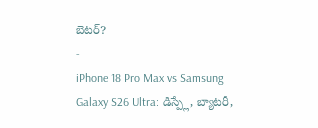బెటర్?
-
iPhone 18 Pro Max vs Samsung Galaxy S26 Ultra: డిస్ప్లే, బ్యాటరీ,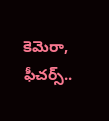కెమెరా, ఫీచర్స్..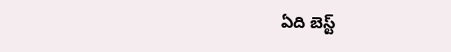ఏది బెస్ట్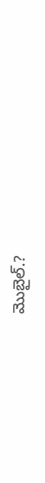మొబైల్.?